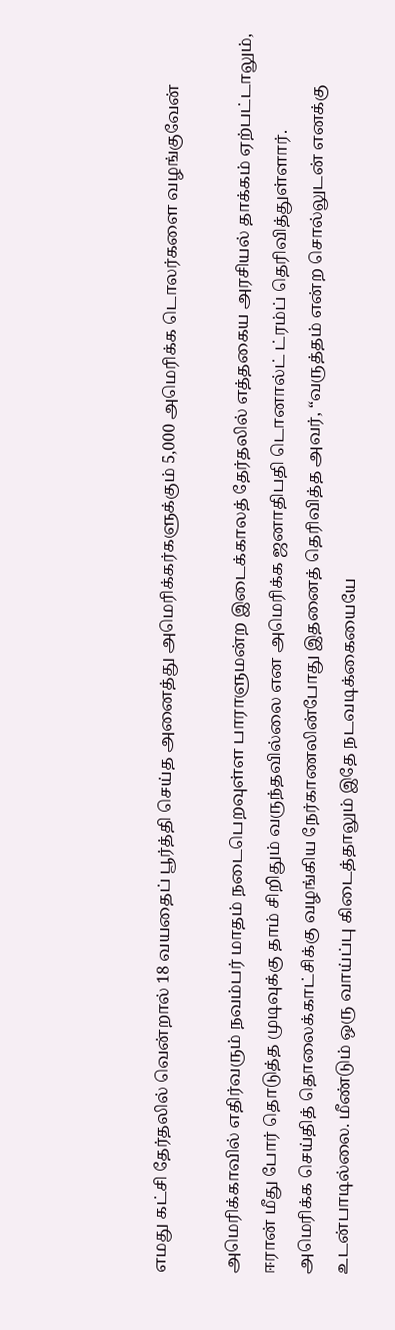எமது கட்சி தேர்தலில் வென்றால் 18 வயதைப் பூர்த்தி செய்த அனைத்து அமெரிக்கர்களுக்கும் 5,000 அமெரிக்க டொலர்களை வழங்குவேன்

அமெரிக்காவில் எதிர்வரும் நவம்பர் மாதம் நடைபெறவுள்ள பாராளுமன்ற இடைக்காலத் தேர்தலில் எத்தகைய அரசியல் தாக்கம் ஏற்பட்டாலும், ஈரான் மீது போர் தொடுத்த முடிவுக்கு தாம் சிறிதும் வருந்தவில்லை என அமெரிக்க ஜனாதிபதி டொனால்ட் ட்ரம்ப் தெரிவித்துள்ளார்.
அமெரிக்க செய்தித் தொலைக்காட்சிக்கு வழங்கிய நேர்காணலின்போது இதனைத் தெரிவித்த அவர், “வருத்தம் என்ற சொல்லுடன் எனக்கு உடன்பாடில்லை. மீண்டும் ஒரு வாய்ப்பு கிடைத்தாலும் இதே நடவடிக்கையையே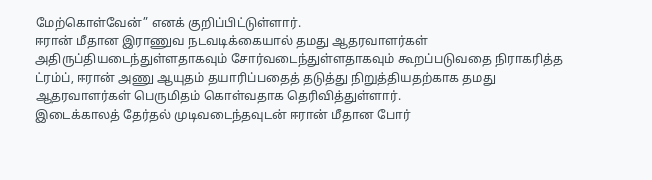மேற்கொள்வேன்” எனக் குறிப்பிட்டுள்ளார்.
ஈரான் மீதான இராணுவ நடவடிக்கையால் தமது ஆதரவாளர்கள் அதிருப்தியடைந்துள்ளதாகவும் சோர்வடைந்துள்ளதாகவும் கூறப்படுவதை நிராகரித்த ட்ரம்ப், ஈரான் அணு ஆயுதம் தயாரிப்பதைத் தடுத்து நிறுத்தியதற்காக தமது ஆதரவாளர்கள் பெருமிதம் கொள்வதாக தெரிவித்துள்ளார்.
இடைக்காலத் தேர்தல் முடிவடைந்தவுடன் ஈரான் மீதான போர்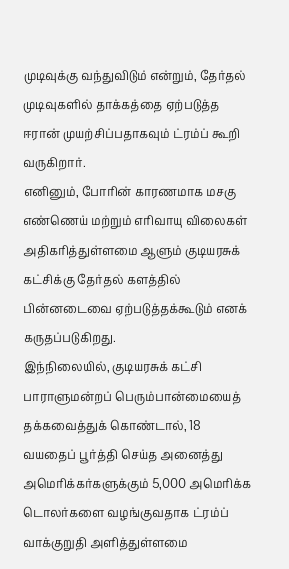முடிவுக்கு வந்துவிடும் என்றும், தேர்தல் முடிவுகளில் தாக்கத்தை ஏற்படுத்த ஈரான் முயற்சிப்பதாகவும் ட்ரம்ப் கூறி வருகிறார்.
எனினும், போரின் காரணமாக மசகு எண்ணெய் மற்றும் எரிவாயு விலைகள் அதிகரித்துள்ளமை ஆளும் குடியரசுக் கட்சிக்கு தேர்தல் களத்தில் பின்னடைவை ஏற்படுத்தக்கூடும் எனக் கருதப்படுகிறது.
இந்நிலையில், குடியரசுக் கட்சி பாராளுமன்றப் பெரும்பான்மையைத் தக்கவைத்துக் கொண்டால், 18 வயதைப் பூர்த்தி செய்த அனைத்து அமெரிக்கர்களுக்கும் 5,000 அமெரிக்க டொலர்களை வழங்குவதாக ட்ரம்ப் வாக்குறுதி அளித்துள்ளமை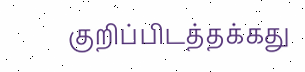குறிப்பிடத்தக்கது